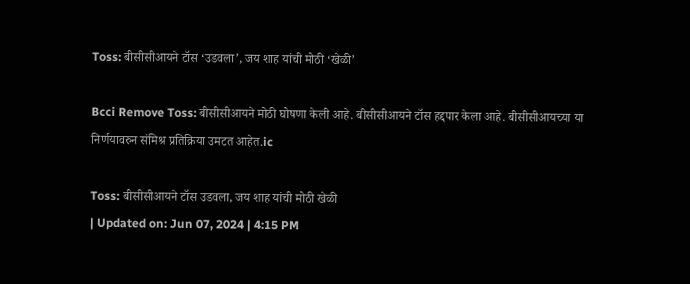Toss: बीसीसीआयने टॉस ‘उडवला’, जय शाह यांची मोठी ‘खेळी’

Bcci Remove Toss: बीसीसीआयने मोठी घोषणा केली आहे. बीसीसीआयने टॉस हद्दपार केला आहे. बीसीसीआयच्या या निर्णयावरुन संमिश्र प्रतिक्रिया उमटत आहेत.ic

Toss: बीसीसीआयने टॉस उडवला, जय शाह यांची मोठी खेळी
| Updated on: Jun 07, 2024 | 4:15 PM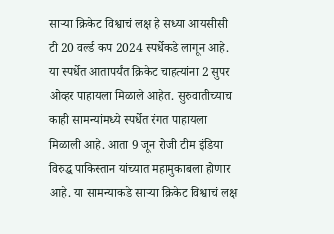साऱ्या क्रिकेट विश्वाचं लक्ष हे सध्या आयसीसी टी 20 वर्ल्ड कप 2024 स्पर्धेकडे लागून आहे. या स्पर्धेत आतापर्यंत क्रिकेट चाहत्यांना 2 सुपर ओव्हर पाहायला मिळाले आहेत. सुरुवातीच्याच काही सामन्यांमध्ये स्पर्धेत रंगत पाहायला मिळाली आहे. आता 9 जून रोजी टीम इंडिया विरुद्ध पाकिस्तान यांच्यात महामुकाबला होणार आहे. या सामन्याकडे साऱ्या क्रिकेट विश्वाचं लक्ष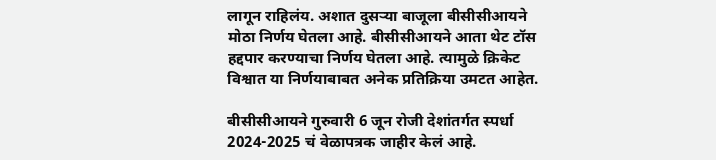लागून राहिलंय. अशात दुसऱ्या बाजूला बीसीसीआयने मोठा निर्णय घेतला आहे. बीसीसीआयने आता थेट टॉस हद्दपार करण्याचा निर्णय घेतला आहे. त्यामुळे क्रिकेट विश्वात या निर्णयाबाबत अनेक प्रतिक्रिया उमटत आहेत.

बीसीसीआयने गुरुवारी 6 जून रोजी देशांतर्गत स्पर्धा 2024-2025 चं वेळापत्रक जाहीर केलं आहे.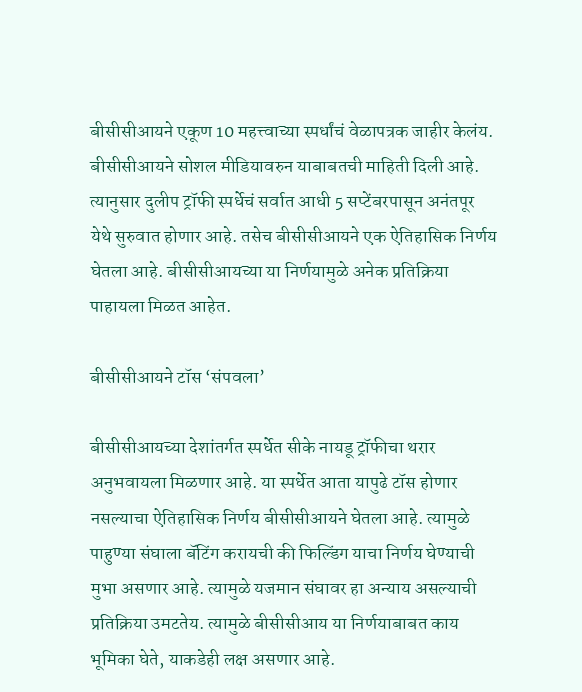बीसीसीआयने एकूण 10 महत्त्वाच्या स्पर्धांचं वेळापत्रक जाहीर केलंय. बीसीसीआयने सोशल मीडियावरुन याबाबतची माहिती दिली आहे. त्यानुसार दुलीप ट्रॉफी स्पर्धेचं सर्वात आधी 5 सप्टेंबरपासून अनंतपूर येथे सुरुवात होणार आहे. तसेच बीसीसीआयने एक ऐतिहासिक निर्णय घेतला आहे. बीसीसीआयच्या या निर्णयामुळे अनेक प्रतिक्रिया पाहायला मिळत आहेत.

बीसीसीआयने टॉस ‘संपवला’

बीसीसीआयच्या देशांतर्गत स्पर्धेत सीके नायडू ट्रॉफीचा थरार अनुभवायला मिळणार आहे. या स्पर्धेत आता यापुढे टॉस होणार नसल्याचा ऐतिहासिक निर्णय बीसीसीआयने घेतला आहे. त्यामुळे पाहुण्या संघाला बॅटिंग करायची की फिल्डिंग याचा निर्णय घेण्याची मुभा असणार आहे. त्यामुळे यजमान संघावर हा अन्याय असल्याची प्रतिक्रिया उमटतेय. त्यामुळे बीसीसीआय या निर्णयाबाबत काय भूमिका घेते, याकडेही लक्ष असणार आहे.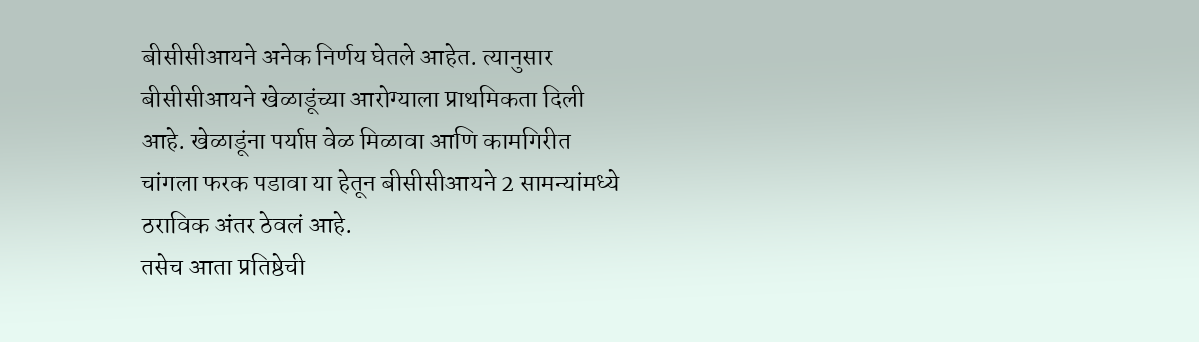बीसीसीआयने अनेक निर्णय घेतले आहेत. त्यानुसार बीसीसीआयने खेळाडूंच्या आरोग्याला प्राथमिकता दिली आहे. खेळाडूंना पर्याप्त वेळ मिळावा आणि कामगिरीत चांगला फरक पडावा या हेतून बीसीसीआयने 2 सामन्यांमध्ये ठराविक अंतर ठेवलं आहे.
तसेच आता प्रतिष्ठेची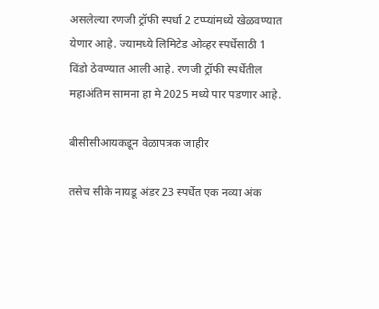असलेल्या रणजी ट्रॉफी स्पर्धा 2 टप्प्यांमध्ये खेळवण्यात येणार आहे. ज्यामध्ये लिमिटेड ओव्हर स्पर्धेसाठी 1 विंडो ठेवण्यात आली आहे. रणजी ट्रॉफी स्पर्धेतील महाअंतिम सामना हा मे 2025 मध्ये पार पडणार आहे.

बीसीसीआयकडून वेळापत्रक जाहीर

तसेच सीके नायडू अंडर 23 स्पर्धेत एक नव्या अंक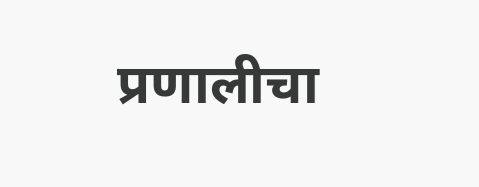प्रणालीचा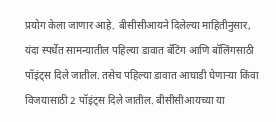प्रयोग केला जाणार आहे. बीसीसीआयने दिलेल्या माहितीनुसार, यंदा स्पर्धेत सामन्यातील पहिल्या डावात बॅटिंग आणि बॉलिंगसाठी पॉइंट्स दिले जातील. तसेच पहिल्या डावात आघाडी घेणाऱ्या किंवा विजयासाठी 2 पॉइंट्स दिले जातील. बीसीसीआयच्या या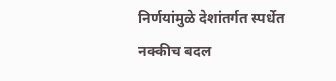निर्णयांमुळे देशांतर्गत स्पर्धेत नक्कीच बदल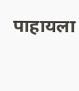पाहायला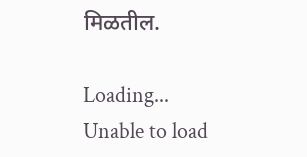मिळतील.

Loading...
Unable to load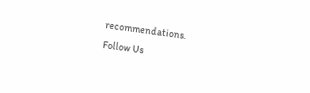recommendations.
Follow Us